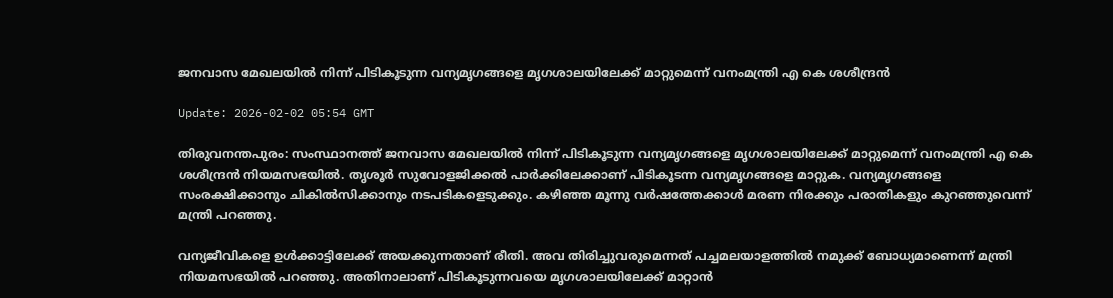ജനവാസ മേഖലയില്‍ നിന്ന് പിടികൂടുന്ന വന്യമൃഗങ്ങളെ മൃഗശാലയിലേക്ക് മാറ്റുമെന്ന് വനംമന്ത്രി എ കെ ശശീന്ദ്രന്‍

Update: 2026-02-02 05:54 GMT

തിരുവനന്തപുരം: സംസ്ഥാനത്ത് ജനവാസ മേഖലയില്‍ നിന്ന് പിടികൂടുന്ന വന്യമൃഗങ്ങളെ മൃഗശാലയിലേക്ക് മാറ്റുമെന്ന് വനംമന്ത്രി എ കെ ശശീന്ദ്രന്‍ നിയമസഭയില്‍. തൃശൂര്‍ സുവോളജിക്കല്‍ പാര്‍ക്കിലേക്കാണ് പിടികൂടന്ന വന്യമൃഗങ്ങളെ മാറ്റുക. വന്യമൃഗങ്ങളെ സംരക്ഷിക്കാനും ചികില്‍സിക്കാനും നടപടികളെടുക്കും. കഴിഞ്ഞ മൂന്നു വര്‍ഷത്തേക്കാള്‍ മരണ നിരക്കും പരാതികളും കുറഞ്ഞുവെന്ന് മന്ത്രി പറഞ്ഞു.

വന്യജീവികളെ ഉള്‍ക്കാട്ടിലേക്ക് അയക്കുന്നതാണ് രീതി. അവ തിരിച്ചുവരുമെന്നത് പച്ചമലയാളത്തില്‍ നമുക്ക് ബോധ്യമാണെന്ന് മന്ത്രി നിയമസഭയില്‍ പറഞ്ഞു. അതിനാലാണ് പിടികൂടുന്നവയെ മൃഗശാലയിലേക്ക് മാറ്റാന്‍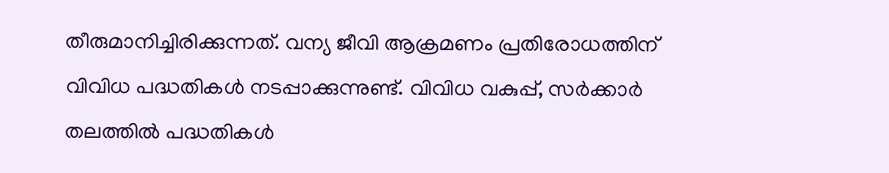തീരുമാനിച്ചിരിക്കുന്നത്. വന്യ ജീവി ആക്രമണം പ്രതിരോധത്തിന് വിവിധ പദ്ധതികള്‍ നടപ്പാക്കുന്നുണ്ട്. വിവിധ വകുപ്പ്, സര്‍ക്കാര്‍ തലത്തില്‍ പദ്ധതികള്‍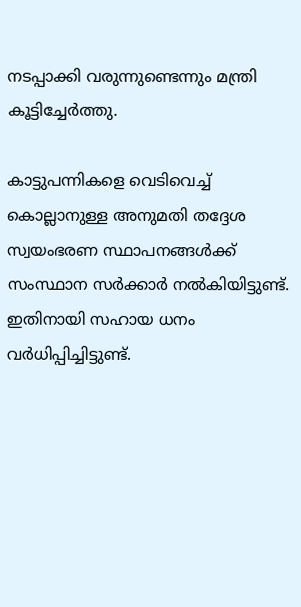നടപ്പാക്കി വരുന്നുണ്ടെന്നും മന്ത്രി കൂട്ടിച്ചേര്‍ത്തു.

കാട്ടുപന്നികളെ വെടിവെച്ച് കൊല്ലാനുള്ള അനുമതി തദ്ദേശ സ്വയംഭരണ സ്ഥാപനങ്ങള്‍ക്ക് സംസ്ഥാന സര്‍ക്കാര്‍ നല്‍കിയിട്ടുണ്ട്. ഇതിനായി സഹായ ധനം വര്‍ധിപ്പിച്ചിട്ടുണ്ട്.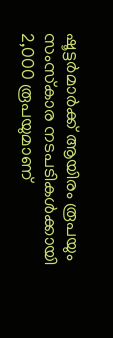ഷൂട്ടര്‍മാര്‍ക്ക് ആയിരം രൂപയും സംസ്‌കാര നടപടികള്‍ക്കായി 2,000 രൂപയുമാണ്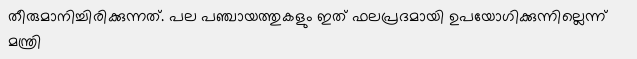തീരുമാനിച്ചിരിക്കുന്നത്. പല പഞ്ചായത്തുകളും ഇത് ഫലപ്രദമായി ഉപയോഗിക്കുന്നില്ലെന്ന് മന്ത്രി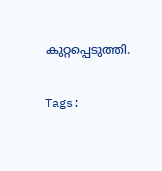കുറ്റപ്പെടുത്തി.

Tags: